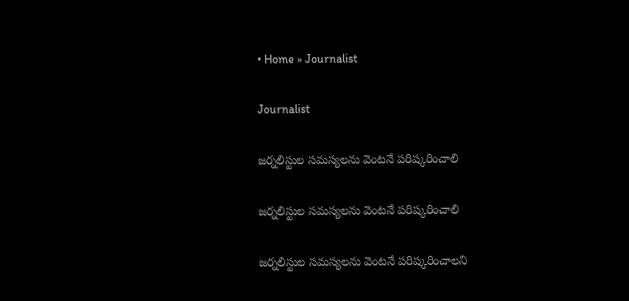• Home » Journalist

Journalist

జర్నలిస్టుల సమస్యలను వెంటనే పరిష్కరించాలి

జర్నలిస్టుల సమస్యలను వెంటనే పరిష్కరించాలి

జర్నలిస్టుల సమస్యలను వెంటనే పరిష్కరించాలని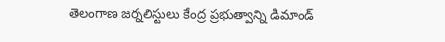తెలంగాణ జర్నలిస్టులు కేంద్ర ప్రభుత్వాన్ని డిమాండ్‌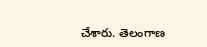చేశారు. తెలంగాణ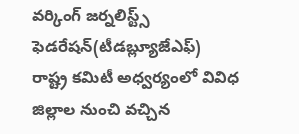వర్కింగ్‌ జర్నలిస్ట్స్‌ ఫెడరేషన్‌(టీడబ్ల్యూజేఎఫ్‌) రాష్ట్ర కమిటీ అధ్వర్యంలో వివిధ జిల్లాల నుంచి వచ్చిన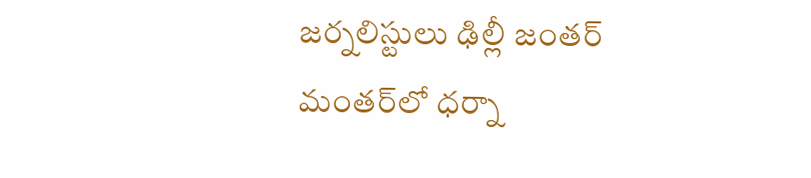జర్నలిస్టులు ఢిల్లీ జంతర్‌ మంతర్‌లో ధర్నా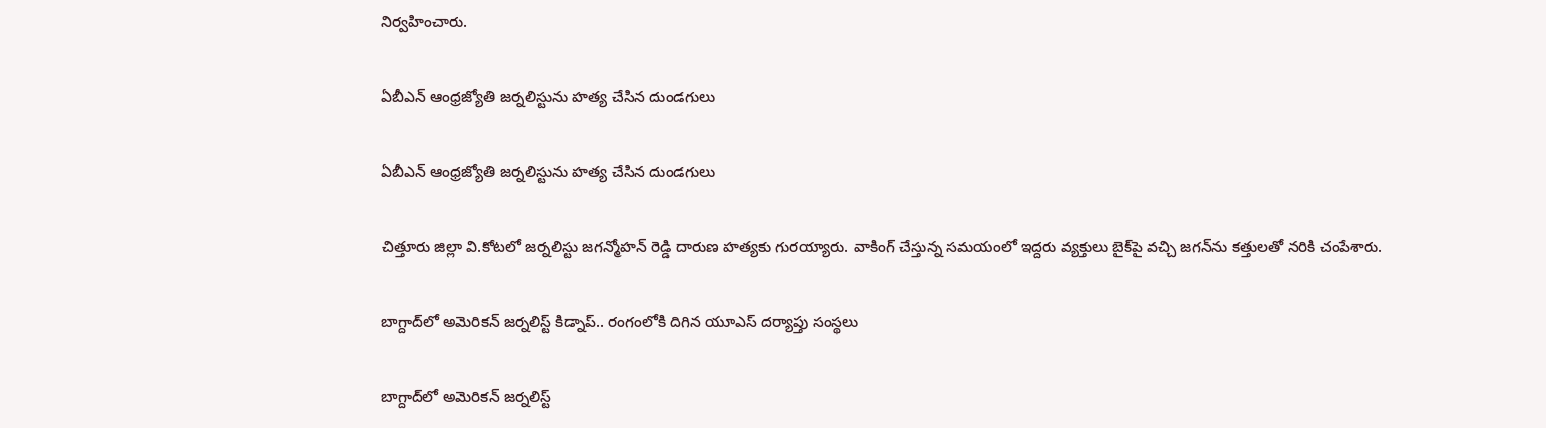నిర్వహించారు.

ఏబీఎన్ ఆంధ్రజ్యోతి జర్నలిస్టును హత్య చేసిన దుండగులు

ఏబీఎన్ ఆంధ్రజ్యోతి జర్నలిస్టును హత్య చేసిన దుండగులు

చిత్తూరు జిల్లా వి.కోటలో జర్నలిస్టు జగన్మోహన్ రెడ్డి దారుణ హత్యకు గురయ్యారు. వాకింగ్ చేస్తున్న సమయంలో ఇద్దరు వ్యక్తులు బైక్‌పై వచ్చి జగన్‌ను కత్తులతో నరికి చంపేశారు.

బాగ్దాద్‌లో అమెరికన్ జర్నలిస్ట్ కిడ్నాప్.. రంగంలోకి దిగిన యూఎస్ దర్యాప్తు సంస్థలు

బాగ్దాద్‌లో అమెరికన్ జర్నలిస్ట్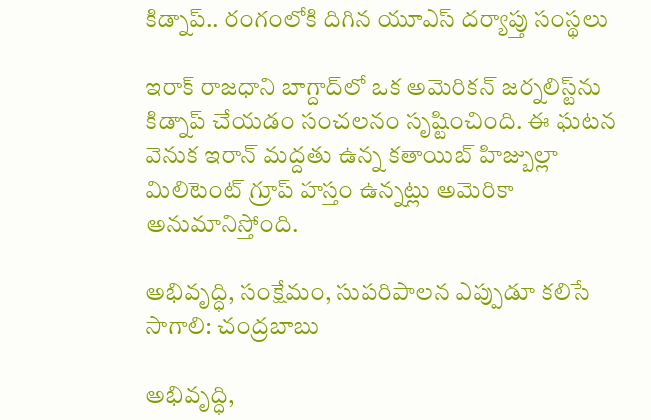కిడ్నాప్.. రంగంలోకి దిగిన యూఎస్ దర్యాప్తు సంస్థలు

ఇరాక్ రాజధాని బాగ్దాద్‌లో ఒక అమెరికన్ జర్నలిస్ట్‌ను కిడ్నాప్ చేయడం సంచలనం సృష్టించింది. ఈ ఘటన వెనుక ఇరాన్‌ మద్దతు ఉన్న కతాయిబ్ హిజ్బుల్లా మిలిటెంట్ గ్రూప్ హస్తం ఉన్నట్లు అమెరికా అనుమానిస్తోంది.

అభివృద్ధి, సంక్షేమం, సుపరిపాలన ఎప్పుడూ కలిసే సాగాలి: చంద్రబాబు

అభివృద్ధి,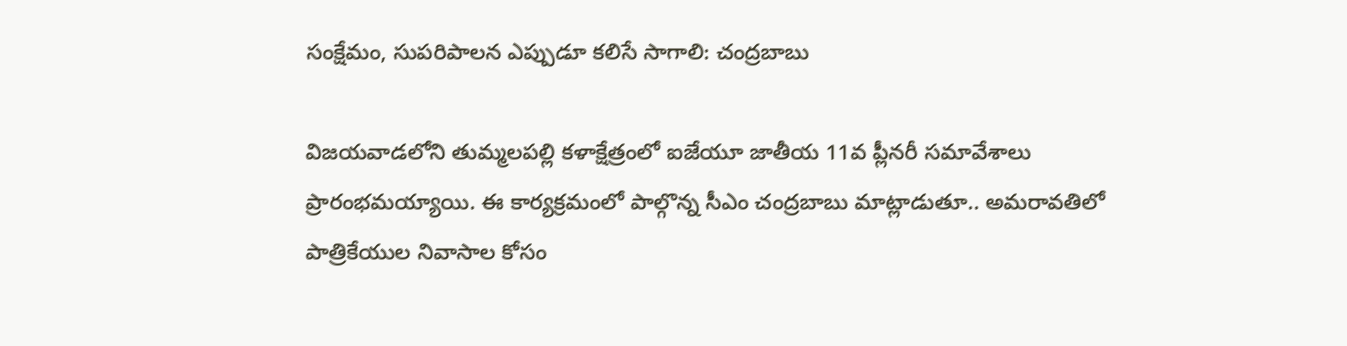సంక్షేమం, సుపరిపాలన ఎప్పుడూ కలిసే సాగాలి: చంద్రబాబు

విజయవాడలోని తుమ్మలపల్లి కళాక్షేత్రంలో ఐజేయూ జాతీయ 11వ ప్లీనరీ సమావేశాలు ప్రారంభమయ్యాయి. ఈ కార్యక్రమంలో పాల్గొన్న సీఎం చంద్రబాబు మాట్లాడుతూ.. అమరావతిలో పాత్రికేయుల నివాసాల కోసం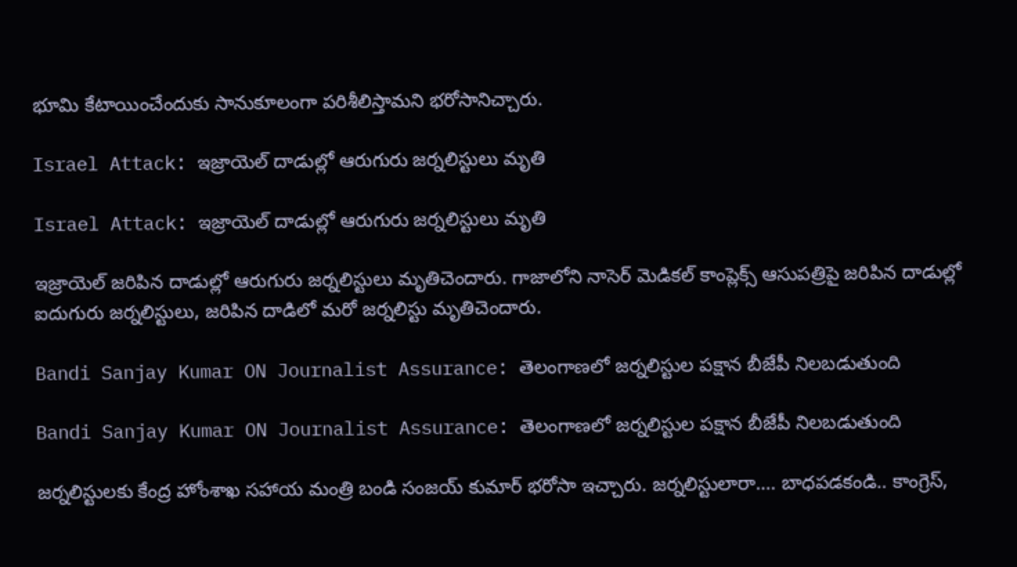భూమి కేటాయించేందుకు సానుకూలంగా పరిశీలిస్తామని భరోసానిచ్చారు.

Israel Attack: ఇజ్రాయెల్‌ దాడుల్లో ఆరుగురు జర్నలిస్టులు మృతి

Israel Attack: ఇజ్రాయెల్‌ దాడుల్లో ఆరుగురు జర్నలిస్టులు మృతి

ఇజ్రాయెల్‌ జరిపిన దాడుల్లో ఆరుగురు జర్నలిస్టులు మృతిచెందారు. గాజాలోని నాసెర్‌ మెడికల్‌ కాంప్లెక్స్‌ ఆసుపత్రిపై జరిపిన దాడుల్లో ఐదుగురు జర్నలిస్టులు, జరిపిన దాడిలో మరో జర్నలిస్టు మృతిచెందారు.

Bandi Sanjay Kumar ON Journalist Assurance: తెలంగాణలో జర్నలిస్టుల పక్షాన బీజేపీ నిలబడుతుంది

Bandi Sanjay Kumar ON Journalist Assurance: తెలంగాణలో జర్నలిస్టుల పక్షాన బీజేపీ నిలబడుతుంది

జర్నలిస్టులకు కేంద్ర హోంశాఖ సహాయ మంత్రి బండి సంజయ్ కుమార్ భరోసా ఇచ్చారు. జర్నలిస్టులారా.... బాధపడకండి.. కాంగ్రెస్,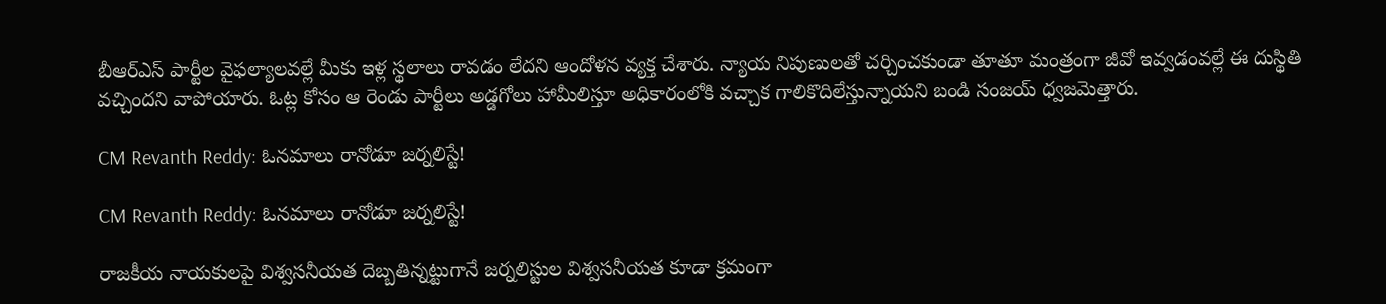బీఆర్ఎస్ పార్టీల వైఫల్యాలవల్లే మీకు ఇళ్ల స్థలాలు రావడం లేదని ఆందోళన వ్యక్త చేశారు. న్యాయ నిపుణులతో చర్చించకుండా తూతూ మంత్రంగా జీవో ఇవ్వడంవల్లే ఈ దుస్థితి వచ్చిందని వాపోయారు. ఓట్ల కోసం ఆ రెండు పార్టీలు అడ్డగోలు హామీలిస్తూ అధికారంలోకి వచ్చాక గాలికొదిలేస్తున్నాయని బండి సంజయ్ ధ్వజమెత్తారు.

CM Revanth Reddy: ఓనమాలు రానోడూ జర్నలిస్టే!

CM Revanth Reddy: ఓనమాలు రానోడూ జర్నలిస్టే!

రాజకీయ నాయకులపై విశ్వసనీయత దెబ్బతిన్నట్టుగానే జర్నలిస్టుల విశ్వసనీయత కూడా క్రమంగా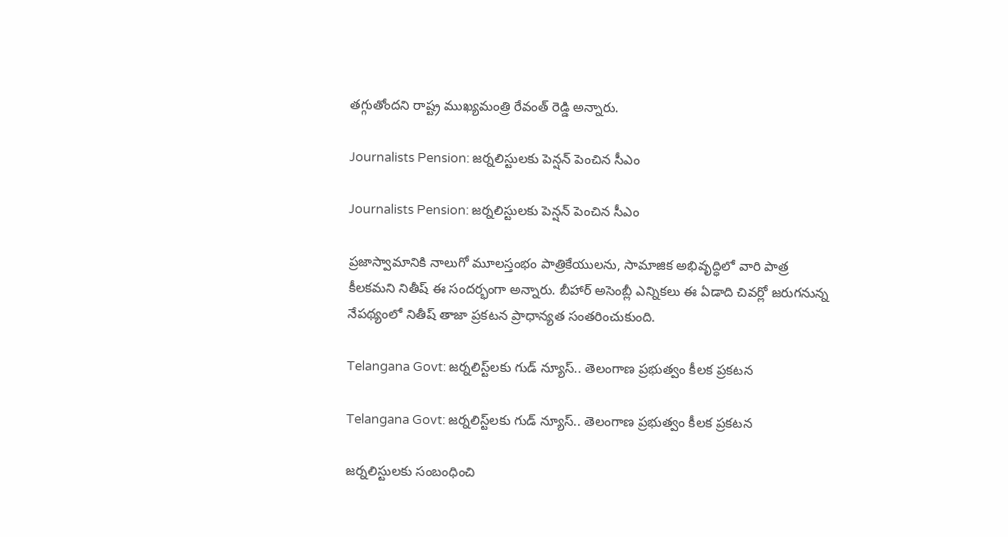తగ్గుతోందని రాష్ట్ర ముఖ్యమంత్రి రేవంత్‌ రెడ్డి అన్నారు.

Journalists Pension: జర్నలిస్టులకు పెన్షన్ పెంచిన సీఎం

Journalists Pension: జర్నలిస్టులకు పెన్షన్ పెంచిన సీఎం

ప్రజాస్వామానికి నాలుగో మూలస్తంభం పాత్రికేయులను, సామాజిక అభివృద్ధిలో వారి పాత్ర కీలకమని నితీష్ ఈ సందర్భంగా అన్నారు. బీహార్ అసెంబ్లీ ఎన్నికలు ఈ ఏడాది చివర్లో జరుగనున్న నేపథ్యంలో నితీష్ తాజా ప్రకటన ప్రాధాన్యత సంతరించుకుంది.

Telangana Govt: జర్నలిస్ట్‌లకు గుడ్ న్యూస్.. తెలంగాణ ప్రభుత్వం కీలక ప్రకటన

Telangana Govt: జర్నలిస్ట్‌లకు గుడ్ న్యూస్.. తెలంగాణ ప్రభుత్వం కీలక ప్రకటన

జర్నలిస్టులకు సంబంధించి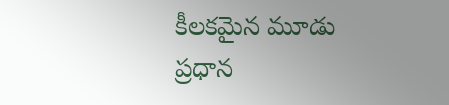కీలకమైన మూడు ప్రధాన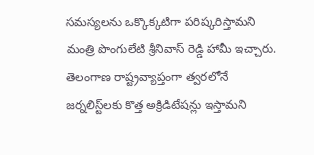సమస్యలను ఒక్కొక్కటిగా పరిష్కరిస్తామని మంత్రి పొంగులేటి శ్రీనివాస్ రెడ్డి హామీ ఇచ్చారు. తెలంగాణ రాష్ట్రవ్యాప్తంగా త్వరలోనే జర్నలిస్ట్‌లకు కొత్త అక్రిడిటేషన్లు ఇస్తామని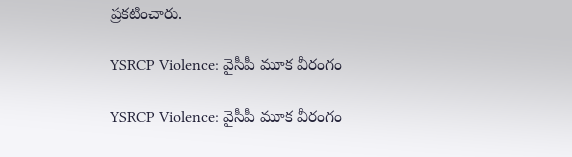ప్రకటించారు.

YSRCP Violence: వైసీపీ మూక వీరంగం

YSRCP Violence: వైసీపీ మూక వీరంగం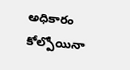అధికారం కోల్పోయినా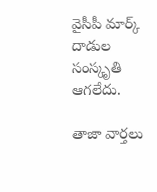వైసీపీ మార్క్‌ దాడుల సంస్కృతి ఆగలేదు.

తాజా వార్తలు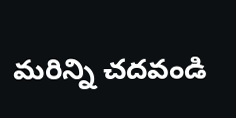మరిన్ని చదవండి